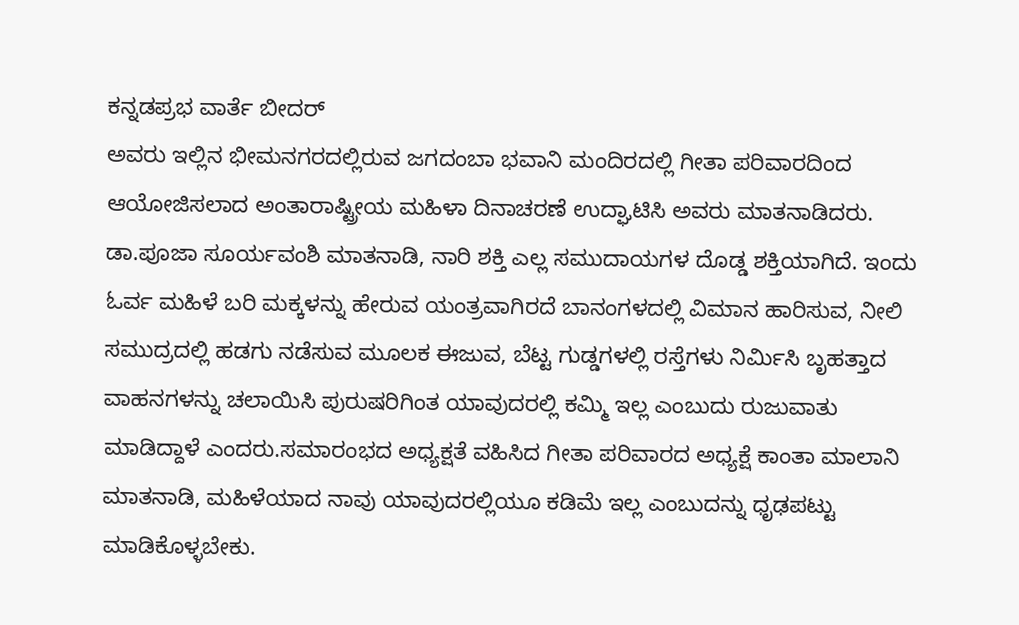ಕನ್ನಡಪ್ರಭ ವಾರ್ತೆ ಬೀದರ್
ಅವರು ಇಲ್ಲಿನ ಭೀಮನಗರದಲ್ಲಿರುವ ಜಗದಂಬಾ ಭವಾನಿ ಮಂದಿರದಲ್ಲಿ ಗೀತಾ ಪರಿವಾರದಿಂದ ಆಯೋಜಿಸಲಾದ ಅಂತಾರಾಷ್ಟ್ರೀಯ ಮಹಿಳಾ ದಿನಾಚರಣೆ ಉದ್ಘಾಟಿಸಿ ಅವರು ಮಾತನಾಡಿದರು.
ಡಾ.ಪೂಜಾ ಸೂರ್ಯವಂಶಿ ಮಾತನಾಡಿ, ನಾರಿ ಶಕ್ತಿ ಎಲ್ಲ ಸಮುದಾಯಗಳ ದೊಡ್ಡ ಶಕ್ತಿಯಾಗಿದೆ. ಇಂದು ಓರ್ವ ಮಹಿಳೆ ಬರಿ ಮಕ್ಕಳನ್ನು ಹೇರುವ ಯಂತ್ರವಾಗಿರದೆ ಬಾನಂಗಳದಲ್ಲಿ ವಿಮಾನ ಹಾರಿಸುವ, ನೀಲಿ ಸಮುದ್ರದಲ್ಲಿ ಹಡಗು ನಡೆಸುವ ಮೂಲಕ ಈಜುವ, ಬೆಟ್ಟ ಗುಡ್ಡಗಳಲ್ಲಿ ರಸ್ತೆಗಳು ನಿರ್ಮಿಸಿ ಬೃಹತ್ತಾದ ವಾಹನಗಳನ್ನು ಚಲಾಯಿಸಿ ಪುರುಷರಿಗಿಂತ ಯಾವುದರಲ್ಲಿ ಕಮ್ಮಿ ಇಲ್ಲ ಎಂಬುದು ರುಜುವಾತು ಮಾಡಿದ್ದಾಳೆ ಎಂದರು.ಸಮಾರಂಭದ ಅಧ್ಯಕ್ಷತೆ ವಹಿಸಿದ ಗೀತಾ ಪರಿವಾರದ ಅಧ್ಯಕ್ಷೆ ಕಾಂತಾ ಮಾಲಾನಿ ಮಾತನಾಡಿ, ಮಹಿಳೆಯಾದ ನಾವು ಯಾವುದರಲ್ಲಿಯೂ ಕಡಿಮೆ ಇಲ್ಲ ಎಂಬುದನ್ನು ಧೃಢಪಟ್ಟು ಮಾಡಿಕೊಳ್ಳಬೇಕು.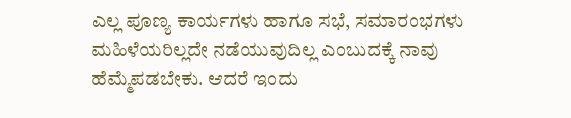ಎಲ್ಲ ಪೂಣ್ಯ ಕಾರ್ಯಗಳು ಹಾಗೂ ಸಭೆ, ಸಮಾರಂಭಗಳು ಮಹಿಳೆಯರಿಲ್ಲದೇ ನಡೆಯುವುದಿಲ್ಲ ಎಂಬುದಕ್ಕೆ ನಾವು ಹೆಮ್ಮೆಪಡಬೇಕು. ಆದರೆ ಇಂದು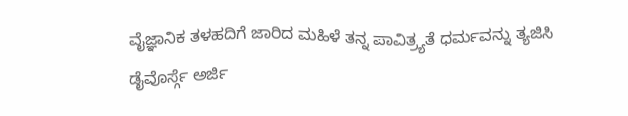ವೈಜ್ಞಾನಿಕ ತಳಹದಿಗೆ ಜಾರಿದ ಮಹಿಳೆ ತನ್ನ ಪಾವಿತ್ರ್ಯತೆ ಧರ್ಮವನ್ನು ತ್ಯಜಿಸಿ ಡೈವೊರ್ಸ್ಗೆ ಅರ್ಜಿ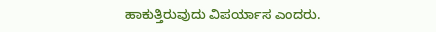ಹಾಕುತ್ತಿರುವುದು ವಿಪರ್ಯಾಸ ಎಂದರು.